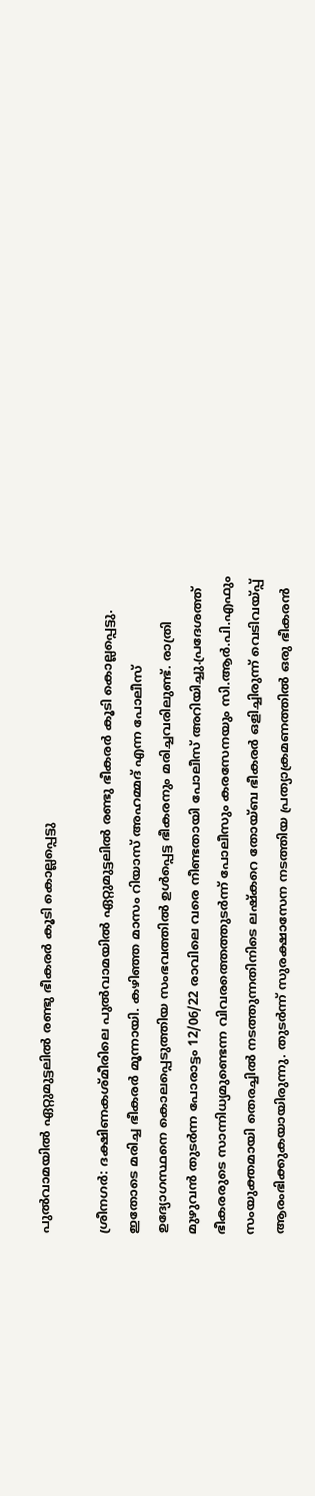പുല്‍വാമയില്‍ ഏറ്റുമുട്ടലില്‍ രണ്ടു ഭീകരര്‍ കൂടി കൊല്ലപ്പെട്ടു

ശ്രീനഗര്‍: ദക്ഷിണകശ്മീരിലെ പുല്‍വാമയില്‍ ഏറ്റുമുട്ടലില്‍ രണ്ടു ഭീകരര്‍ കൂടി കൊല്ലപ്പെട്ടു. ഇതോടെ മരിച്ച ഭീകരര്‍ മൂന്നായി. കഴിഞ്ഞ മാസം റിയാസ് അഹമ്മദ് എന്ന പോലീസ് ഉദ്യോഗസ്ഥനെ കൊലപ്പെടുത്തിയ സംഭവത്തില്‍ ഉള്‍പ്പെട്ട ഭീകരനും മരിച്ചവരിലുണ്ട്. രാത്രി മുഴുവന്‍ തുടര്‍ന്ന പോരാട്ടം 12/06/22 രാവിലെ വരെ നീണ്ടതായി പോലീസ് അറിയിച്ചു.പ്രദേശത്ത് ഭീകരരുടെ സാന്നിധ്യമുണ്ടെന്ന വിവരത്തെത്തുടര്‍ന്ന് പോലീസും കരസേനയും സി.ആര്‍.പി.എഫും സംയുക്തമായി തെരച്ചില്‍ നടത്തുന്നതിനിടെ ലഷ്‌കറെ തോയ്ബ ഭീകരര്‍ ഒളിച്ചിരുന്ന് വെടിവയ്പ്പ് ആരംഭിക്കുകയായിരുന്നു. തുടര്‍ന്ന് സുരക്ഷാസേന നടത്തിയ പ്രത്യാക്രമണത്തില്‍ ഒരു ഭീകരന്‍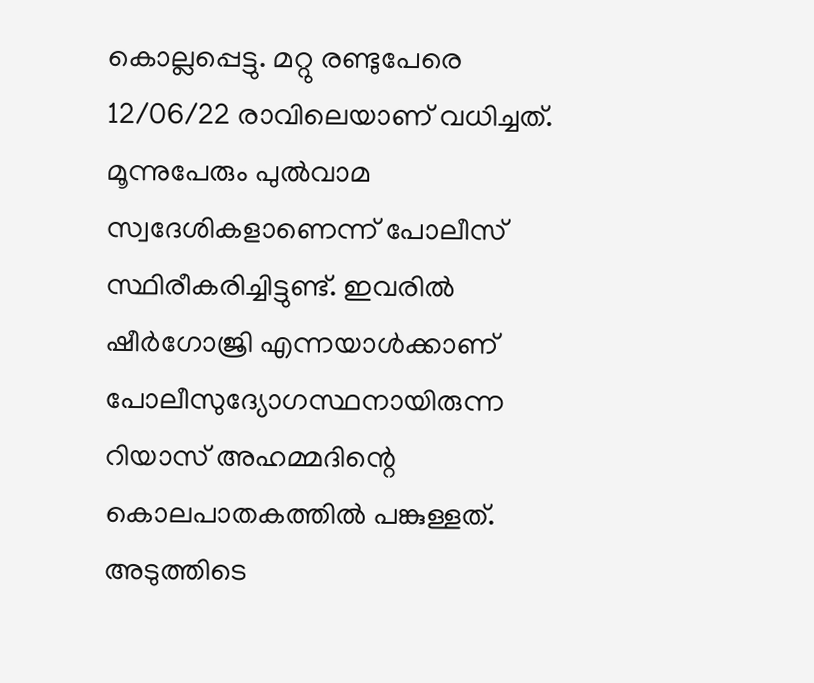കൊല്ലപ്പെട്ടു. മറ്റു രണ്ടുപേരെ 12/06/22 രാവിലെയാണ് വധിച്ചത്. മൂന്നുപേരും പുല്‍വാമ സ്വദേശികളാണെന്ന് പോലീസ് സ്ഥിരീകരിച്ചിട്ടുണ്ട്. ഇവരില്‍ ഷീര്‍ഗോജ്രി എന്നയാള്‍ക്കാണ് പോലീസുദ്യോഗസ്ഥനായിരുന്ന റിയാസ് അഹമ്മദിന്റെ കൊലപാതകത്തില്‍ പങ്കുള്ളത്. അടുത്തിടെ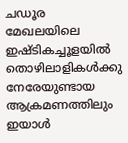ചഡൂര മേഖലയിലെ ഇഷ്ടികച്ചൂളയില്‍ തൊഴിലാളികള്‍ക്കു നേരേയുണ്ടായ ആക്രമണത്തിലും ഇയാള്‍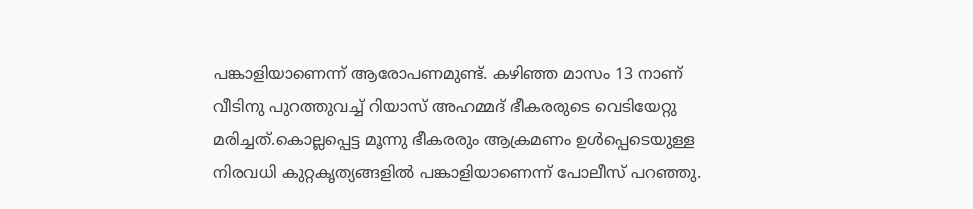പങ്കാളിയാണെന്ന് ആരോപണമുണ്ട്. കഴിഞ്ഞ മാസം 13 നാണ് വീടിനു പുറത്തുവച്ച് റിയാസ് അഹമ്മദ് ഭീകരരുടെ വെടിയേറ്റു മരിച്ചത്.കൊല്ലപ്പെട്ട മൂന്നു ഭീകരരും ആക്രമണം ഉള്‍പ്പെടെയുള്ള നിരവധി കുറ്റകൃത്യങ്ങളില്‍ പങ്കാളിയാണെന്ന് പോലീസ് പറഞ്ഞു.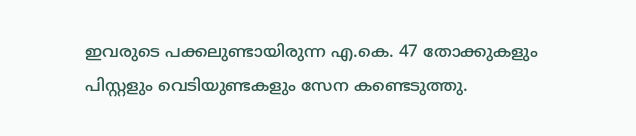ഇവരുടെ പക്കലുണ്ടായിരുന്ന എ.കെ. 47 തോക്കുകളും പിസ്റ്റളും വെടിയുണ്ടകളും സേന കണ്ടെടുത്തു.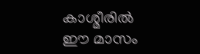കാശ്മീരില്‍ ഈ മാസം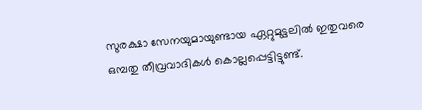സുരക്ഷാ സേനയുമായുണ്ടായ ഏറ്റുമുട്ടലില്‍ ഇതുവരെ ഒമ്പതു തീവ്രവാദികള്‍ കൊല്ലപ്പെട്ടിട്ടുണ്ട്.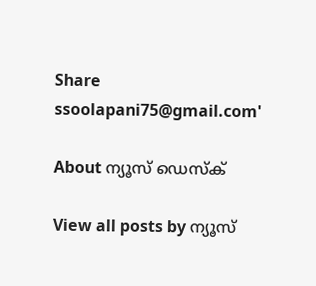Share
ssoolapani75@gmail.com'

About ന്യൂസ് ഡെസ്ക്

View all posts by ന്യൂസ്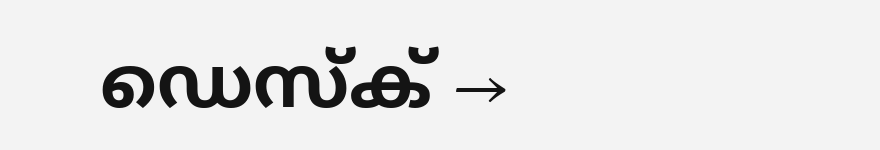ഡെസ്ക് →